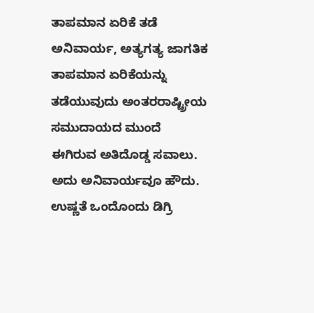ತಾಪಮಾನ ಏರಿಕೆ ತಡೆ ಅನಿವಾರ್ಯ, ಅತ್ಯಗತ್ಯ ಜಾಗತಿಕ ತಾಪಮಾನ ಏರಿಕೆಯನ್ನು ತಡೆಯುವುದು ಅಂತರರಾಷ್ಟ್ರೀಯ ಸಮುದಾಯದ ಮುಂದೆ ಈಗಿರುವ ಅತಿದೊಡ್ಡ ಸವಾಲು. ಅದು ಅನಿವಾರ್ಯವೂ ಹೌದು. ಉಷ್ಣತೆ ಒಂದೊಂದು ಡಿಗ್ರಿ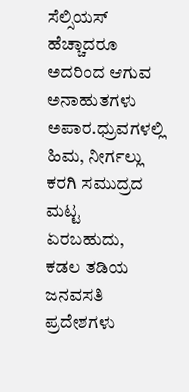ಸೆಲ್ಸಿಯಸ್ ಹೆಚ್ಚಾದರೂ ಅದರಿಂದ ಆಗುವ ಅನಾಹುತಗಳು ಅಪಾರ.ಧ್ರುವಗಳಲ್ಲಿ ಹಿಮ, ನೀರ್ಗಲ್ಲು ಕರಗಿ ಸಮುದ್ರದ ಮಟ್ಟ ಏರಬಹುದು, ಕಡಲ ತಡಿಯ ಜನವಸತಿ ಪ್ರದೇಶಗಳು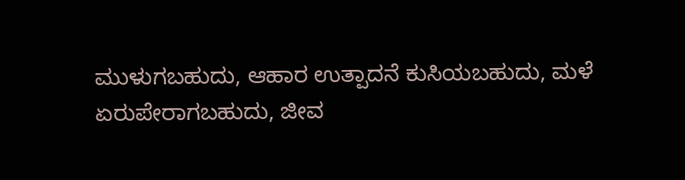ಮುಳುಗಬಹುದು, ಆಹಾರ ಉತ್ಪಾದನೆ ಕುಸಿಯಬಹುದು, ಮಳೆ ಏರುಪೇರಾಗಬಹುದು, ಜೀವ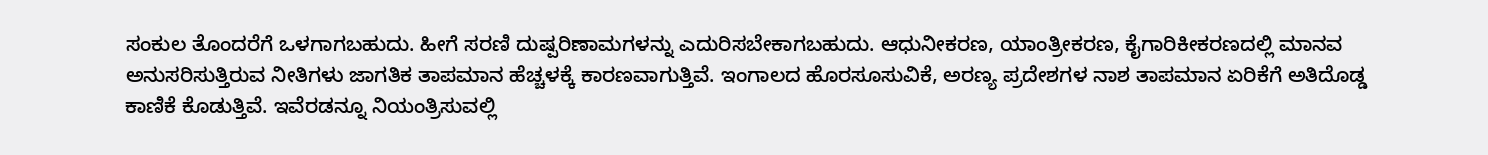ಸಂಕುಲ ತೊಂದರೆಗೆ ಒಳಗಾಗಬಹುದು. ಹೀಗೆ ಸರಣಿ ದುಷ್ಪರಿಣಾಮಗಳನ್ನು ಎದುರಿಸಬೇಕಾಗಬಹುದು. ಆಧುನೀಕರಣ, ಯಾಂತ್ರೀಕರಣ, ಕೈಗಾರಿಕೀಕರಣದಲ್ಲಿ ಮಾನವ ಅನುಸರಿಸುತ್ತಿರುವ ನೀತಿಗಳು ಜಾಗತಿಕ ತಾಪಮಾನ ಹೆಚ್ಚಳಕ್ಕೆ ಕಾರಣವಾಗುತ್ತಿವೆ. ಇಂಗಾಲದ ಹೊರಸೂಸುವಿಕೆ, ಅರಣ್ಯ ಪ್ರದೇಶಗಳ ನಾಶ ತಾಪಮಾನ ಏರಿಕೆಗೆ ಅತಿದೊಡ್ಡ ಕಾಣಿಕೆ ಕೊಡುತ್ತಿವೆ. ಇವೆರಡನ್ನೂ ನಿಯಂತ್ರಿಸುವಲ್ಲಿ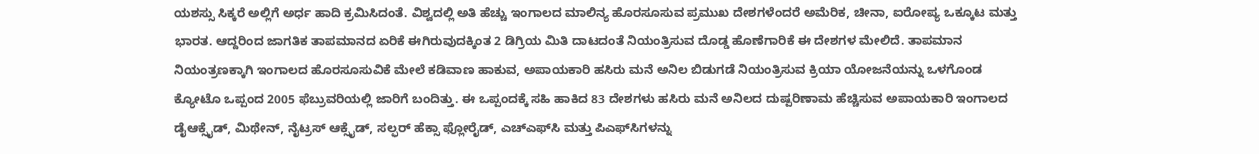ಯಶಸ್ಸು ಸಿಕ್ಕರೆ ಅಲ್ಲಿಗೆ ಅರ್ಧ ಹಾದಿ ಕ್ರಮಿಸಿದಂತೆ. ವಿಶ್ವದಲ್ಲಿ ಅತಿ ಹೆಚ್ಚು ಇಂಗಾಲದ ಮಾಲಿನ್ಯ ಹೊರಸೂಸುವ ಪ್ರಮುಖ ದೇಶಗಳೆಂದರೆ ಅಮೆರಿಕ, ಚೀನಾ, ಐರೋಪ್ಯ ಒಕ್ಕೂಟ ಮತ್ತು ಭಾರತ. ಆದ್ದರಿಂದ ಜಾಗತಿಕ ತಾಪಮಾನದ ಏರಿಕೆ ಈಗಿರುವುದಕ್ಕಿಂತ 2 ಡಿಗ್ರಿಯ ಮಿತಿ ದಾಟದಂತೆ ನಿಯಂತ್ರಿಸುವ ದೊಡ್ಡ ಹೊಣೆಗಾರಿಕೆ ಈ ದೇಶಗಳ ಮೇಲಿದೆ. ತಾಪಮಾನ ನಿಯಂತ್ರಣಕ್ಕಾಗಿ ಇಂಗಾಲದ ಹೊರಸೂಸುವಿಕೆ ಮೇಲೆ ಕಡಿವಾಣ ಹಾಕುವ, ಅಪಾಯಕಾರಿ ಹಸಿರು ಮನೆ ಅನಿಲ ಬಿಡುಗಡೆ ನಿಯಂತ್ರಿಸುವ ಕ್ರಿಯಾ ಯೋಜನೆಯನ್ನು ಒಳಗೊಂಡ ಕ್ಯೋಟೊ ಒಪ್ಪಂದ 2005 ಫೆಬ್ರುವರಿಯಲ್ಲಿ ಜಾರಿಗೆ ಬಂದಿತ್ತು. ಈ ಒಪ್ಪಂದಕ್ಕೆ ಸಹಿ ಹಾಕಿದ 83 ದೇಶಗಳು ಹಸಿರು ಮನೆ ಅನಿಲದ ದುಷ್ಪರಿಣಾಮ ಹೆಚ್ಚಿಸುವ ಅಪಾಯಕಾರಿ ಇಂಗಾಲದ ಡೈಆಕ್ಸೈಡ್, ಮಿಥೇನ್, ನೈಟ್ರಸ್ ಆಕ್ಸೈಡ್, ಸಲ್ಫರ್ ಹೆಕ್ಸಾ ಫ್ಲೋರೈಡ್, ಎಚ್ಎಫ್‌ಸಿ ಮತ್ತು ಪಿಎಫ್‌ಸಿಗಳನ್ನು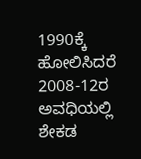1990ಕ್ಕೆ ಹೋಲಿಸಿದರೆ 2008-12ರ ಅವಧಿಯಲ್ಲಿ ಶೇಕಡ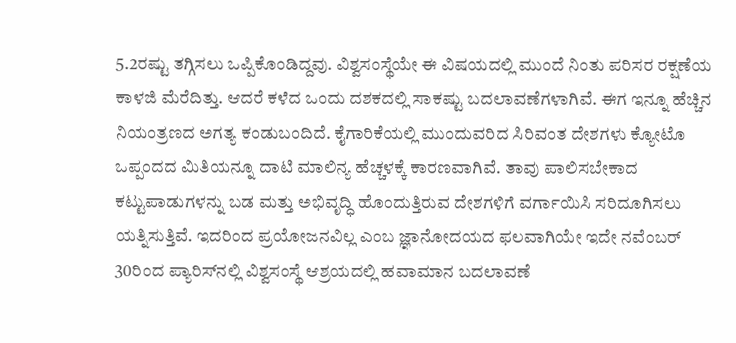5.2ರಷ್ಟು ತಗ್ಗಿಸಲು ಒಪ್ಪಿಕೊಂಡಿದ್ದವು. ವಿಶ್ವಸಂಸ್ಥೆಯೇ ಈ ವಿಷಯದಲ್ಲಿ ಮುಂದೆ ನಿಂತು ಪರಿಸರ ರಕ್ಷಣೆಯ ಕಾಳಜಿ ಮೆರೆದಿತ್ತು. ಆದರೆ ಕಳೆದ ಒಂದು ದಶಕದಲ್ಲಿ ಸಾಕಷ್ಟು ಬದಲಾವಣೆಗಳಾಗಿವೆ. ಈಗ ಇನ್ನೂ ಹೆಚ್ಚಿನ ನಿಯಂತ್ರಣದ ಅಗತ್ಯ ಕಂಡುಬಂದಿದೆ. ಕೈಗಾರಿಕೆಯಲ್ಲಿ ಮುಂದುವರಿದ ಸಿರಿವಂತ ದೇಶಗಳು ಕ್ಯೋಟೊ ಒಪ್ಪಂದದ ಮಿತಿಯನ್ನೂ ದಾಟಿ ಮಾಲಿನ್ಯ ಹೆಚ್ಚಳಕ್ಕೆ ಕಾರಣವಾಗಿವೆ. ತಾವು ಪಾಲಿಸಬೇಕಾದ ಕಟ್ಟುಪಾಡುಗಳನ್ನು ಬಡ ಮತ್ತು ಅಭಿವೃದ್ಧಿ ಹೊಂದುತ್ತಿರುವ ದೇಶಗಳಿಗೆ ವರ್ಗಾಯಿಸಿ ಸರಿದೂಗಿಸಲು ಯತ್ನಿಸುತ್ತಿವೆ. ಇದರಿಂದ ಪ್ರಯೋಜನವಿಲ್ಲ ಎಂಬ ಜ್ಞಾನೋದಯದ ಫಲವಾಗಿಯೇ ಇದೇ ನವೆಂಬರ್ 30ರಿಂದ ಪ್ಯಾರಿಸ್‌ನಲ್ಲಿ ವಿಶ್ವಸಂಸ್ಥೆ ಆಶ್ರಯದಲ್ಲಿ ಹವಾಮಾನ ಬದಲಾವಣೆ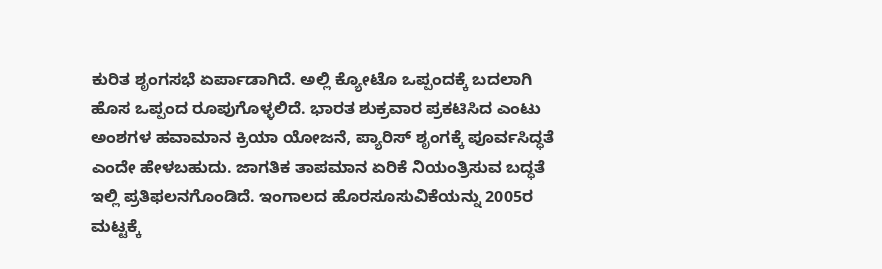ಕುರಿತ ಶೃಂಗಸಭೆ ಏರ್ಪಾಡಾಗಿದೆ. ಅಲ್ಲಿ ಕ್ಯೋಟೊ ಒಪ್ಪಂದಕ್ಕೆ ಬದಲಾಗಿ ಹೊಸ ಒಪ್ಪಂದ ರೂಪುಗೊಳ್ಳಲಿದೆ. ಭಾರತ ಶುಕ್ರವಾರ ಪ್ರಕಟಿಸಿದ ಎಂಟು ಅಂಶಗಳ ಹವಾಮಾನ ಕ್ರಿಯಾ ಯೋಜನೆ, ಪ್ಯಾರಿಸ್ ಶೃಂಗಕ್ಕೆ ಪೂರ್ವಸಿದ್ಧತೆ ಎಂದೇ ಹೇಳಬಹುದು. ಜಾಗತಿಕ ತಾಪಮಾನ ಏರಿಕೆ ನಿಯಂತ್ರಿಸುವ ಬದ್ಧತೆ ಇಲ್ಲಿ ಪ್ರತಿಫಲನಗೊಂಡಿದೆ. ಇಂಗಾಲದ ಹೊರಸೂಸುವಿಕೆಯನ್ನು 2005ರ ಮಟ್ಟಕ್ಕೆ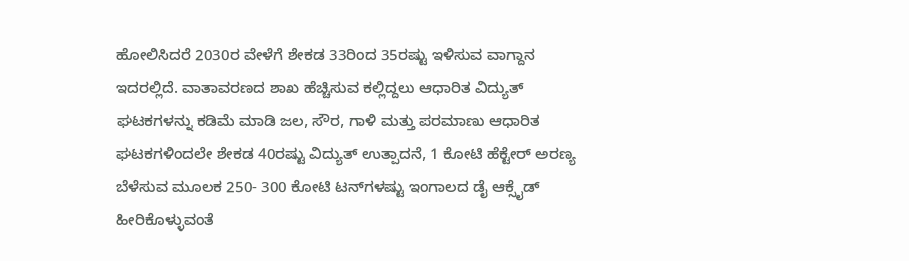ಹೋಲಿಸಿದರೆ 2030ರ ವೇಳೆಗೆ ಶೇಕಡ 33ರಿಂದ 35ರಷ್ಟು ಇಳಿಸುವ ವಾಗ್ದಾನ ಇದರಲ್ಲಿದೆ. ವಾತಾವರಣದ ಶಾಖ ಹೆಚ್ಚಿಸುವ ಕಲ್ಲಿದ್ದಲು ಆಧಾರಿತ ವಿದ್ಯುತ್ ಘಟಕಗಳನ್ನು ಕಡಿಮೆ ಮಾಡಿ ಜಲ, ಸೌರ, ಗಾಳಿ ಮತ್ತು ಪರಮಾಣು ಆಧಾರಿತ ಘಟಕಗಳಿಂದಲೇ ಶೇಕಡ 40ರಷ್ಟು ವಿದ್ಯುತ್ ಉತ್ಪಾದನೆ, 1 ಕೋಟಿ ಹೆಕ್ಟೇರ್ ಅರಣ್ಯ ಬೆಳೆಸುವ ಮೂಲಕ 250- 300 ಕೋಟಿ ಟನ್‌ಗಳಷ್ಟು ಇಂಗಾಲದ ಡೈ ಆಕ್ಸೈಡ್ ಹೀರಿಕೊಳ್ಳುವಂತೆ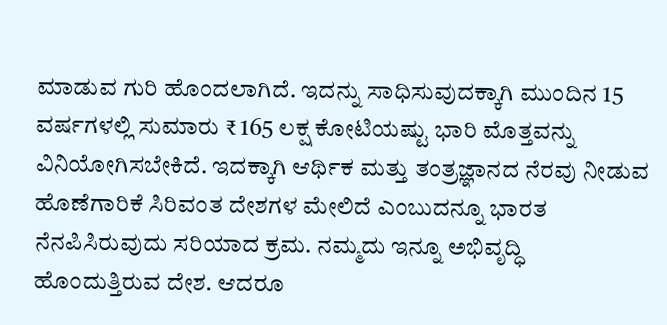ಮಾಡುವ ಗುರಿ ಹೊಂದಲಾಗಿದೆ. ಇದನ್ನು ಸಾಧಿಸುವುದಕ್ಕಾಗಿ ಮುಂದಿನ 15 ವರ್ಷಗಳಲ್ಲಿ ಸುಮಾರು ₹ 165 ಲಕ್ಷ ಕೋಟಿಯಷ್ಟು ಭಾರಿ ಮೊತ್ತವನ್ನು ವಿನಿಯೋಗಿಸಬೇಕಿದೆ. ಇದಕ್ಕಾಗಿ ಆರ್ಥಿಕ ಮತ್ತು ತಂತ್ರಜ್ಞಾನದ ನೆರವು ನೀಡುವ ಹೊಣೆಗಾರಿಕೆ ಸಿರಿವಂತ ದೇಶಗಳ ಮೇಲಿದೆ ಎಂಬುದನ್ನೂ ಭಾರತ ನೆನಪಿಸಿರುವುದು ಸರಿಯಾದ ಕ್ರಮ. ನಮ್ಮದು ಇನ್ನೂ ಅಭಿವೃದ್ಧಿ ಹೊಂದುತ್ತಿರುವ ದೇಶ. ಆದರೂ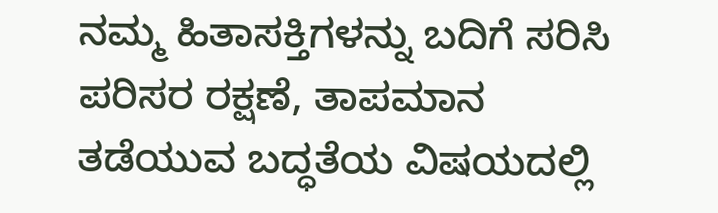ನಮ್ಮ ಹಿತಾಸಕ್ತಿಗಳನ್ನು ಬದಿಗೆ ಸರಿಸಿ ಪರಿಸರ ರಕ್ಷಣೆ, ತಾಪಮಾನ ತಡೆಯುವ ಬದ್ಧತೆಯ ವಿಷಯದಲ್ಲಿ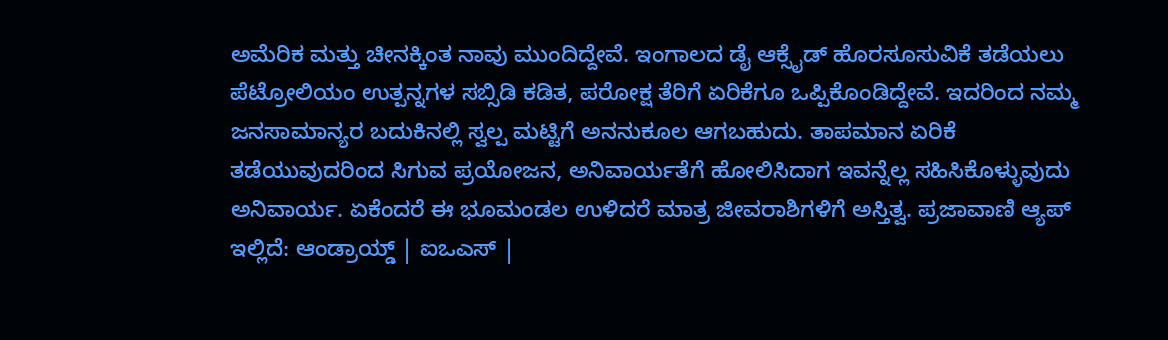ಅಮೆರಿಕ ಮತ್ತು ಚೀನಕ್ಕಿಂತ ನಾವು ಮುಂದಿದ್ದೇವೆ. ಇಂಗಾಲದ ಡೈ ಆಕ್ಸೈಡ್ ಹೊರಸೂಸುವಿಕೆ ತಡೆಯಲು ಪೆಟ್ರೋಲಿಯಂ ಉತ್ಪನ್ನಗಳ ಸಬ್ಸಿಡಿ ಕಡಿತ, ಪರೋಕ್ಷ ತೆರಿಗೆ ಏರಿಕೆಗೂ ಒಪ್ಪಿಕೊಂಡಿದ್ದೇವೆ. ಇದರಿಂದ ನಮ್ಮ ಜನಸಾಮಾನ್ಯರ ಬದುಕಿನಲ್ಲಿ ಸ್ವಲ್ಪ ಮಟ್ಟಿಗೆ ಅನನುಕೂಲ ಆಗಬಹುದು. ತಾಪಮಾನ ಏರಿಕೆ ತಡೆಯುವುದರಿಂದ ಸಿಗುವ ಪ್ರಯೋಜನ, ಅನಿವಾರ್ಯತೆಗೆ ಹೋಲಿಸಿದಾಗ ಇವನ್ನೆಲ್ಲ ಸಹಿಸಿಕೊಳ್ಳುವುದು ಅನಿವಾರ್ಯ. ಏಕೆಂದರೆ ಈ ಭೂಮಂಡಲ ಉಳಿದರೆ ಮಾತ್ರ ಜೀವರಾಶಿಗಳಿಗೆ ಅಸ್ತಿತ್ವ. ಪ್ರಜಾವಾಣಿ ಆ್ಯಪ್ ಇಲ್ಲಿದೆ: ಆಂಡ್ರಾಯ್ಡ್ | ಐಒಎಸ್ |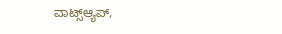ವಾಟ್ಸ್ಆ್ಯಪ್,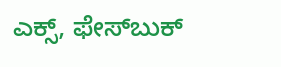ಎಕ್ಸ್, ಫೇಸ್‌ಬುಕ್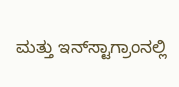ಮತ್ತು ಇನ್‌ಸ್ಟಾಗ್ರಾಂನಲ್ಲಿ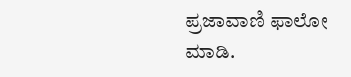ಪ್ರಜಾವಾಣಿ ಫಾಲೋ ಮಾಡಿ.